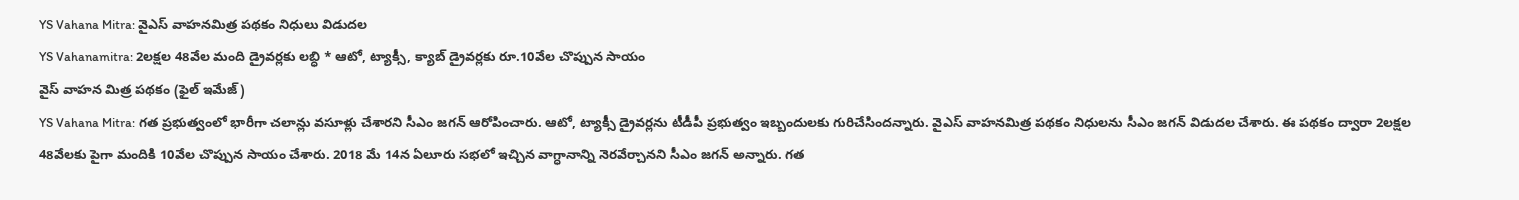YS Vahana Mitra: వైఎస్ వాహనమిత్ర పథకం నిధులు విడుదల
YS Vahanamitra: 2లక్షల 48వేల మంది డ్రైవర్లకు లబ్ధి * ఆటో, ట్యాక్సీ, క్యాబ్ డ్రైవర్లకు రూ.10వేల చొప్పున సాయం
వైస్ వాహన మిత్ర పథకం (ఫైల్ ఇమేజ్)
YS Vahana Mitra: గత ప్రభుత్వంలో భారీగా చలాన్లు వసూళ్లు చేశారని సీఎం జగన్ ఆరోపించారు. ఆటో, ట్యాక్సీ డ్రైవర్లను టీడీపీ ప్రభుత్వం ఇబ్బందులకు గురిచేసిందన్నారు. వైఎస్ వాహనమిత్ర పథకం నిధులను సీఎం జగన్ విడుదల చేశారు. ఈ పథకం ద్వారా 2లక్షల 48వేలకు పైగా మందికి 10వేల చొప్పున సాయం చేశారు. 2018 మే 14న ఏలూరు సభలో ఇచ్చిన వాగ్ధానాన్ని నెరవేర్చానని సీఎం జగన్ అన్నారు. గత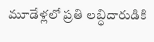మూడేళ్లలో ప్రతి లబ్ధిదారుడికి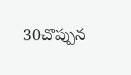30చొప్పున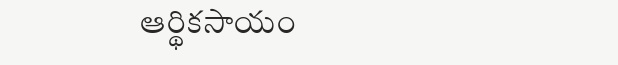ఆర్థికసాయం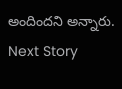అందిందని అన్నారు.
Next Story